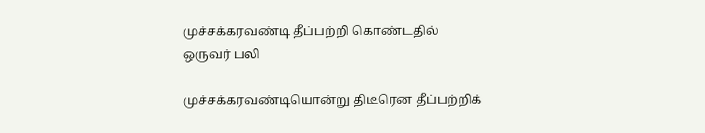முச்சக்கரவண்டி தீப்பற்றி கொண்டதில் ஒருவர் பலி

முச்சக்கரவண்டியொன்று திடீரென தீப்பற்றிக்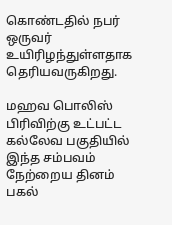கொண்டதில் நபர் ஒருவர் உயிரிழந்துள்ளதாக தெரியவருகிறது.

மஹவ பொலிஸ் பிரிவிற்கு உட்பட்ட கல்லேவ பகுதியில் இந்த சம்பவம் நேற்றைய தினம் பகல்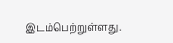இடம்பெற்றுள்ளது.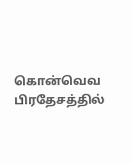கொன்வெவ பிரதேசத்தில்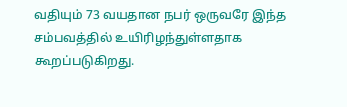வதியும் 73 வயதான நபர் ஒருவரே இந்த சம்பவத்தில் உயிரிழந்துள்ளதாக கூறப்படுகிறது.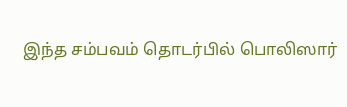இந்த சம்பவம் தொடர்பில் பொலிஸார்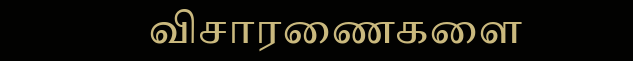விசாரணைகளை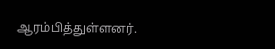ஆரம்பித்துள்ளனர்.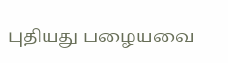புதியது பழையவை